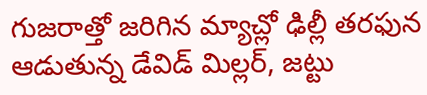గుజరాత్తో జరిగిన మ్యాచ్లో ఢిల్లీ తరఫున ఆడుతున్న డేవిడ్ మిల్లర్, జట్టు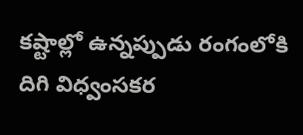కష్టాల్లో ఉన్నప్పుడు రంగంలోకి దిగి విధ్వంసకర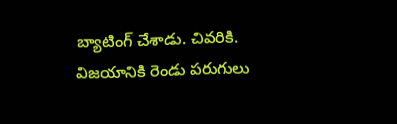బ్యాటింగ్ చేశాడు. చివరికి. విజయానికి రెండు పరుగులు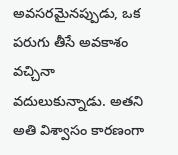అవసరమైనప్పుడు, ఒక పరుగు తీసే అవకాశం వచ్చినా వదులుకున్నాడు. అతని అతి విశ్వాసం కారణంగా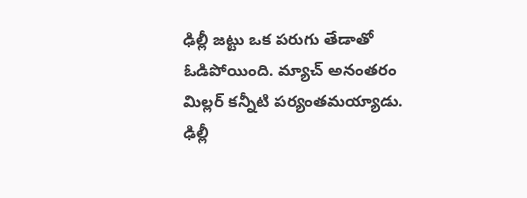ఢిల్లీ జట్టు ఒక పరుగు తేడాతో ఓడిపోయింది. మ్యాచ్ అనంతరం మిల్లర్ కన్నీటి పర్యంతమయ్యాడు.
ఢిల్లీ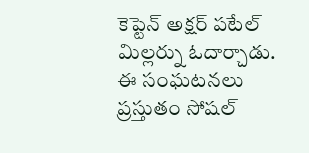కెప్టెన్ అక్షర్ పటేల్ మిల్లర్ను ఓదార్చాడు. ఈ సంఘటనలు ప్రస్తుతం సోషల్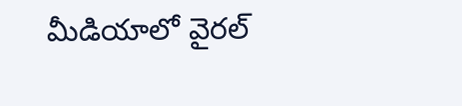మీడియాలో వైరల్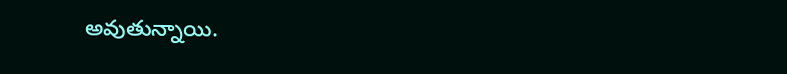అవుతున్నాయి.